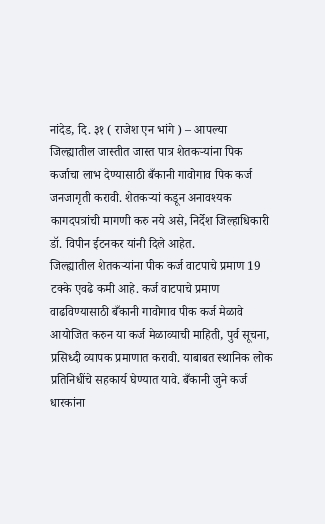नांदेड, दि. ३१ ( राजेश एन भांगे ) – आपल्या जिल्ह्यातील जास्तीत जास्त पात्र शेतकऱ्यांना पिक कर्जाचा लाभ देण्यासाठी बँकानी गावोगाव पिक कर्ज जनजागृती करावी. शेतकऱ्यां कडून अनावश्यक कागदपत्रांची मागणी करु नये असे, निर्देश जिल्हाधिकारी डॉ. विपीन ईटनकर यांनी दिले आहेत.
जिल्ह्यातील शेतकऱ्यांना पीक कर्ज वाटपाचे प्रमाण 19 टक्के एवढे कमी आहे. कर्ज वाटपाचे प्रमाण वाढविण्यासाठी बँकानी गावोगाव पीक कर्ज मेळावे आयोजित करुन या कर्ज मेळाव्याची माहिती, पुर्व सूचना, प्रसिध्दी व्यापक प्रमाणात करावी. याबाबत स्थानिक लोक प्रतिनिधींचे सहकार्य घेण्यात यावे. बँकानी जुने कर्ज धारकांना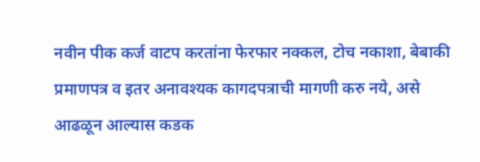नवीन पीक कर्ज वाटप करतांना फेरफार नक्कल, टोच नकाशा, बेबाकी प्रमाणपत्र व इतर अनावश्यक कागदपत्राची मागणी करु नये, असे आढळून आल्यास कडक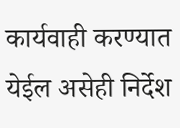कार्यवाही करण्यात येईल असेही निर्देश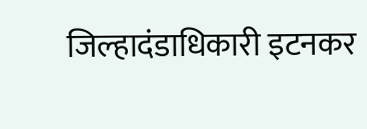जिल्हादंडाधिकारी इटनकर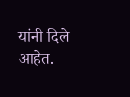यांनी दिले आहेत.